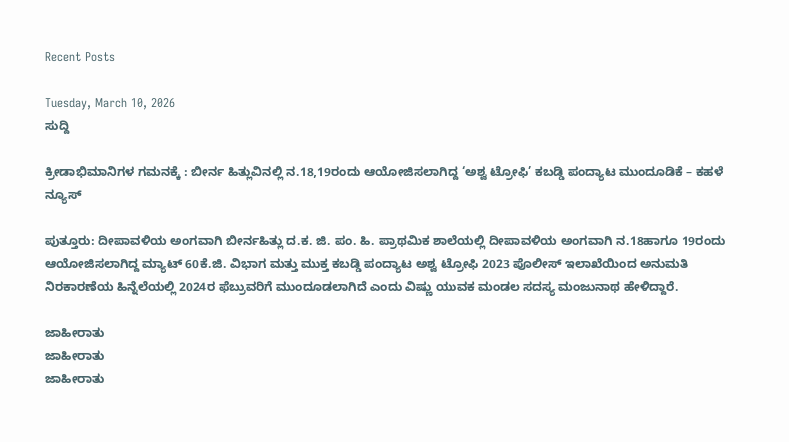Recent Posts

Tuesday, March 10, 2026
ಸುದ್ದಿ

ಕ್ರೀಡಾಭಿಮಾನಿಗಳ ಗಮನಕ್ಕೆ : ಬೀರ್ನ ಹಿತ್ಲುವಿನಲ್ಲಿ ನ.18,19ರಂದು ಆಯೋಜಿಸಲಾಗಿದ್ದ ‘ಅಶ್ವ ಟ್ರೋಫಿ’ ಕಬಡ್ಡಿ ಪಂದ್ಯಾಟ ಮುಂದೂಡಿಕೆ – ಕಹಳೆ ನ್ಯೂಸ್

ಪುತ್ತೂರು: ದೀಪಾವಳಿಯ ಅಂಗವಾಗಿ ಬೀರ್ನಹಿತ್ಲು ದ.ಕ. ಜಿ. ಪಂ. ಹಿ. ಪ್ರಾಥಮಿಕ ಶಾಲೆಯಲ್ಲಿ ದೀಪಾವಳಿಯ ಅಂಗವಾಗಿ ನ.18ಹಾಗೂ 19ರಂದು ಆಯೋಜಿಸಲಾಗಿದ್ದ ಮ್ಯಾಟ್ 60ಕೆ.ಜಿ. ವಿಭಾಗ ಮತ್ತು ಮುಕ್ತ ಕಬಡ್ಡಿ ಪಂದ್ಯಾಟ ಅಶ್ವ ಟ್ರೋಫಿ 2023 ಪೊಲೀಸ್ ಇಲಾಖೆಯಿಂದ ಅನುಮತಿ ನಿರಕಾರಣೆಯ ಹಿನ್ನೆಲೆಯಲ್ಲಿ 2024ರ ಫೆಬ್ರುವರಿಗೆ ಮುಂದೂಡಲಾಗಿದೆ ಎಂದು ವಿಷ್ಣು ಯುವಕ ಮಂಡಲ ಸದಸ್ಯ ಮಂಜುನಾಥ ಹೇಳಿದ್ದಾರೆ.

ಜಾಹೀರಾತು
ಜಾಹೀರಾತು
ಜಾಹೀರಾತು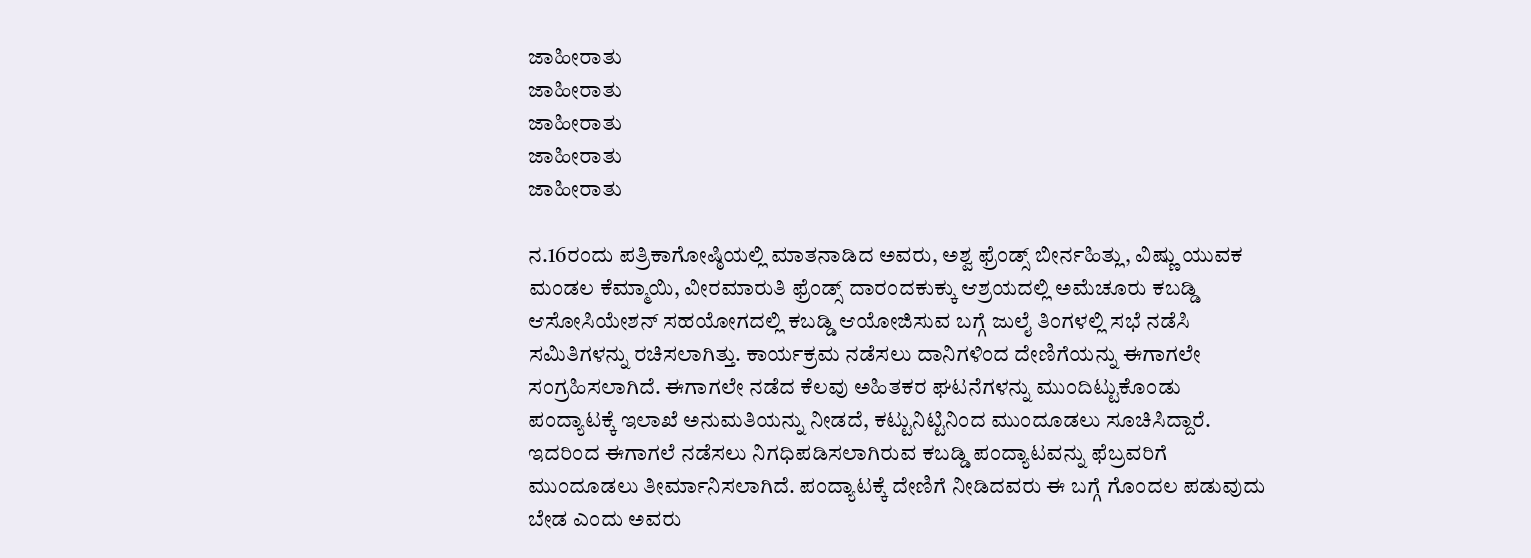ಜಾಹೀರಾತು
ಜಾಹೀರಾತು
ಜಾಹೀರಾತು
ಜಾಹೀರಾತು
ಜಾಹೀರಾತು

ನ.16ರಂದು ಪತ್ರಿಕಾಗೋಷ್ಠಿಯಲ್ಲಿ ಮಾತನಾಡಿದ ಅವರು, ಅಶ್ವ ಫ್ರೆಂಡ್ಸ್ ಬೀರ್ನಹಿತ್ಲು, ವಿಷ್ಣು ಯುವಕ ಮಂಡಲ ಕೆಮ್ಮಾಯಿ, ವೀರಮಾರುತಿ ಫ್ರೆಂಡ್ಸ್ ದಾರಂದಕುಕ್ಕು ಆಶ್ರಯದಲ್ಲಿ ಅಮೆಚೂರು ಕಬಡ್ಡಿ ಆಸೋಸಿಯೇಶನ್ ಸಹಯೋಗದಲ್ಲಿ ಕಬಡ್ಡಿ ಆಯೋಜಿಸುವ ಬಗ್ಗೆ ಜುಲೈ ತಿಂಗಳಲ್ಲಿ ಸಭೆ ನಡೆಸಿ ಸಮಿತಿಗಳನ್ನು ರಚಿಸಲಾಗಿತ್ತು. ಕಾರ್ಯಕ್ರಮ ನಡೆಸಲು ದಾನಿಗಳಿಂದ ದೇಣಿಗೆಯನ್ನು ಈಗಾಗಲೇ ಸಂಗ್ರಹಿಸಲಾಗಿದೆ. ಈಗಾಗಲೇ ನಡೆದ ಕೆಲವು ಅಹಿತಕರ ಘಟನೆಗಳನ್ನು ಮುಂದಿಟ್ಟುಕೊಂಡು ಪಂದ್ಯಾಟಕ್ಕೆ ಇಲಾಖೆ ಅನುಮತಿಯನ್ನು ನೀಡದೆ, ಕಟ್ಟುನಿಟ್ಟಿನಿಂದ ಮುಂದೂಡಲು ಸೂಚಿಸಿದ್ದಾರೆ. ಇದರಿಂದ ಈಗಾಗಲೆ ನಡೆಸಲು ನಿಗಧಿಪಡಿಸಲಾಗಿರುವ ಕಬಡ್ಡಿ ಪಂದ್ಯಾಟವನ್ನು ಫೆಬ್ರವರಿಗೆ ಮುಂದೂಡಲು ತೀರ್ಮಾನಿಸಲಾಗಿದೆ. ಪಂದ್ಯಾಟಕ್ಕೆ ದೇಣಿಗೆ ನೀಡಿದವರು ಈ ಬಗ್ಗೆ ಗೊಂದಲ ಪಡುವುದು ಬೇಡ ಎಂದು ಅವರು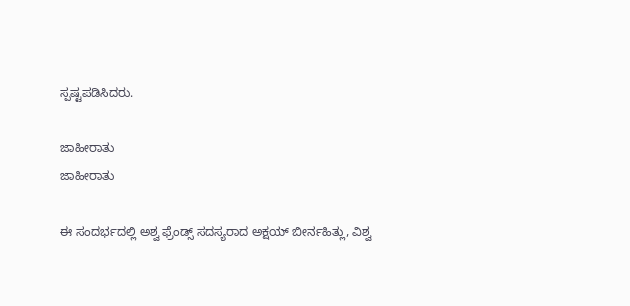ಸ್ಪಷ್ಟಪಡಿಸಿದರು.

ಜಾಹೀರಾತು
ಜಾಹೀರಾತು

ಈ ಸಂದರ್ಭದಲ್ಲಿ ಅಶ್ವ ಫ್ರೆಂಡ್ಸ್ ಸದಸ್ಯರಾದ ಅಕ್ಷಯ್ ಬೀರ್ನಹಿತ್ಲು, ವಿಶ್ವ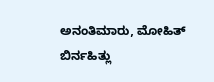ಅನಂತಿಮಾರು, ಮೋಹಿತ್ ಬಿರ್ನಹಿತ್ಲು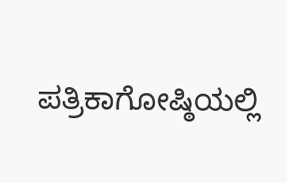ಪತ್ರಿಕಾಗೋಷ್ಠಿಯಲ್ಲಿ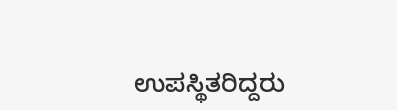ಉಪಸ್ಥಿತರಿದ್ದರು